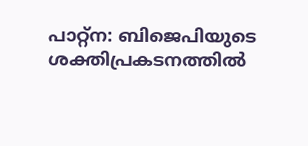പാറ്റ്ന: ബിജെപിയുടെ ശക്തിപ്രകടനത്തിൽ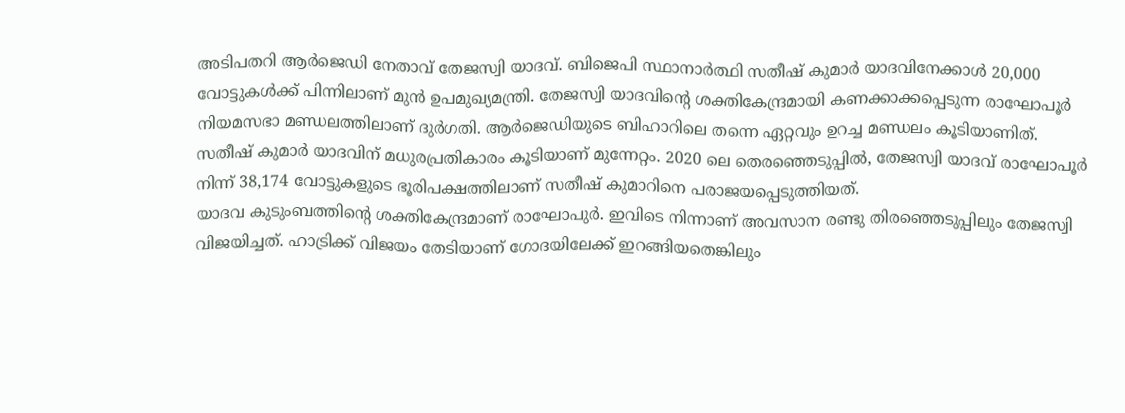അടിപതറി ആർജെഡി നേതാവ് തേജസ്വി യാദവ്. ബിജെപി സ്ഥാനാർത്ഥി സതീഷ് കുമാർ യാദവിനേക്കാൾ 20,000 വോട്ടുകൾക്ക് പിന്നിലാണ് മുൻ ഉപമുഖ്യമന്ത്രി. തേജസ്വി യാദവിന്റെ ശക്തികേന്ദ്രമായി കണക്കാക്കപ്പെടുന്ന രാഘോപൂർ നിയമസഭാ മണ്ഡലത്തിലാണ് ദുർഗതി. ആർജെഡിയുടെ ബിഹാറിലെ തന്നെ ഏറ്റവും ഉറച്ച മണ്ഡലം കൂടിയാണിത്.
സതീഷ് കുമാർ യാദവിന് മധുരപ്രതികാരം കൂടിയാണ് മുന്നേറ്റം. 2020 ലെ തെരഞ്ഞെടുപ്പിൽ, തേജസ്വി യാദവ് രാഘോപൂർ നിന്ന് 38,174 വോട്ടുകളുടെ ഭൂരിപക്ഷത്തിലാണ് സതീഷ് കുമാറിനെ പരാജയപ്പെടുത്തിയത്.
യാദവ കുടുംബത്തിന്റെ ശക്തികേന്ദ്രമാണ് രാഘോപുർ. ഇവിടെ നിന്നാണ് അവസാന രണ്ടു തിരഞ്ഞെടുപ്പിലും തേജസ്വി വിജയിച്ചത്. ഹാട്രിക്ക് വിജയം തേടിയാണ് ഗോദയിലേക്ക് ഇറങ്ങിയതെങ്കിലും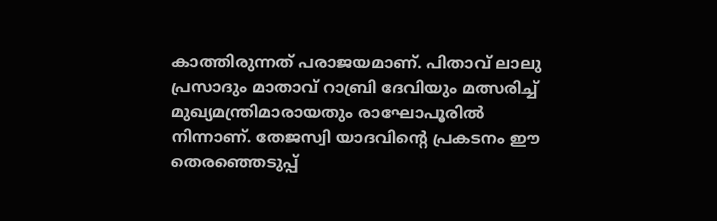കാത്തിരുന്നത് പരാജയമാണ്. പിതാവ് ലാലു പ്രസാദും മാതാവ് റാബ്രി ദേവിയും മത്സരിച്ച് മുഖ്യമന്ത്രിമാരായതും രാഘോപൂരിൽ നിന്നാണ്. തേജസ്വി യാദവിന്റെ പ്രകടനം ഈ തെരഞ്ഞെടുപ്പ്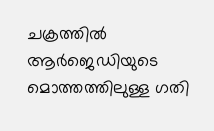ചക്രത്തിൽ ആർജെഡിയുടെ മൊത്തത്തിലുള്ള ഗതി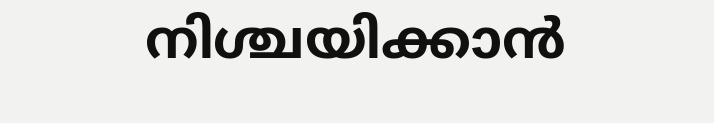നിശ്ചയിക്കാൻ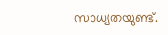സാധ്യതയുണ്ട്.